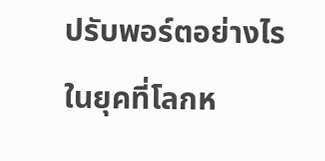ปรับพอร์ตอย่างไร ในยุคที่โลกห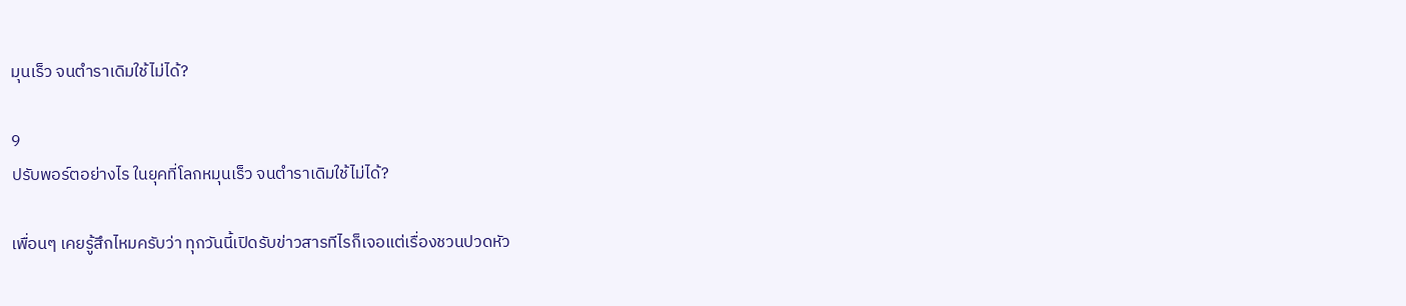มุนเร็ว จนตำราเดิมใช้ไม่ได้?

9
ปรับพอร์ตอย่างไร ในยุคที่โลกหมุนเร็ว จนตำราเดิมใช้ไม่ได้?

เพื่อนๆ เคยรู้สึกไหมครับว่า ทุกวันนี้เปิดรับข่าวสารทีไรก็เจอแต่เรื่องชวนปวดหัว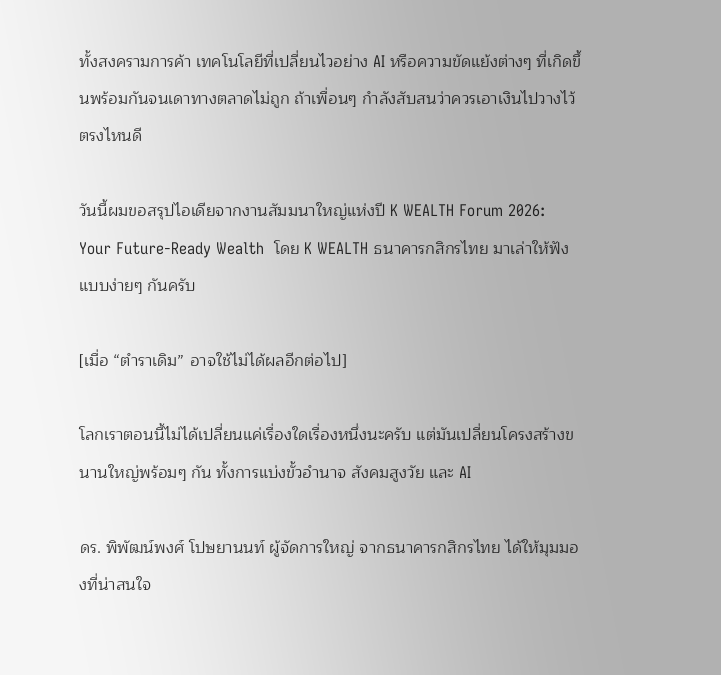ทั้งสงครามการค้า เทคโนโลยีที่เปลี่ยนไวอย่าง AI หรือความขัดแย้งต่างๆ ที่เกิดขึ้นพร้อมกันจนเดาทางตลาดไม่ถูก ถ้าเพื่อนๆ กำลังสับสนว่าควรเอาเงินไปวางไว้ตรงไหนดี

วันนี้ผมขอสรุปไอเดียจากงานสัมมนาใหญ่แห่งปี K WEALTH Forum 2026: Your Future-Ready Wealth  โดย K WEALTH ธนาคารกสิกรไทย มาเล่าให้ฟังแบบง่ายๆ กันครับ

[เมื่อ “ตำราเดิม” อาจใช้ไม่ได้ผลอีกต่อไป]

โลกเราตอนนี้ไม่ได้เปลี่ยนแค่เรื่องใดเรื่องหนึ่งนะครับ แต่มันเปลี่ยนโครงสร้างขนานใหญ่พร้อมๆ กัน ทั้งการแบ่งขั้วอำนาจ สังคมสูงวัย และ AI

ดร. พิพัฒน์พงศ์ โปษยานนท์ ผู้จัดการใหญ่ จากธนาคารกสิกรไทย ได้ให้มุมมองที่น่าสนใจ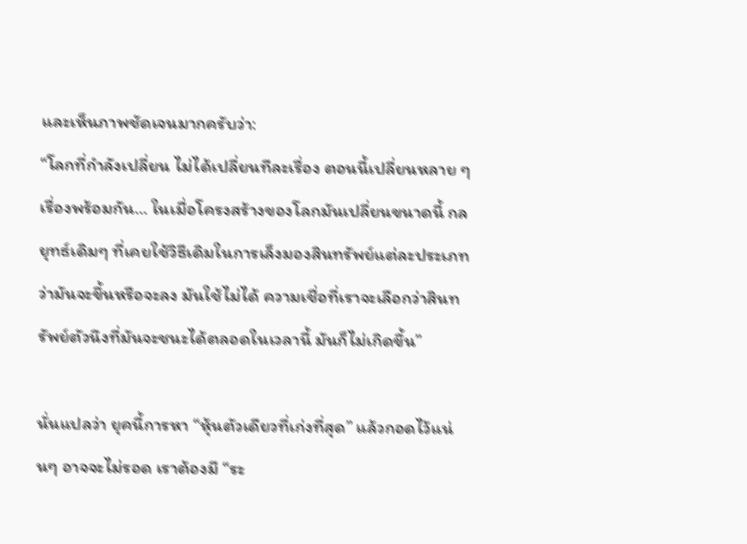และเห็นภาพชัดเจนมากครับว่า:
“โลกที่กำลังเปลี่ยน ไม่ได้เปลี่ยนทีละเรื่อง ตอนนี้เปลี่ยนหลาย ๆ เรื่องพร้อมกัน… ในเมื่อโครงสร้างของโลกมันเปลี่ยนขนาดนี้ กลยุทธ์เดิมๆ ที่เคยใช้วิธีเดิมในการเล็งมองสินทรัพย์แต่ละประเภทว่ามันจะขึ้นหรือจะลง มันใช้ไม่ได้ ความเชื่อที่เราจะเลือกว่าสินทรัพย์ตัวนึงที่มันจะชนะได้ตลอดในเวลานี้ มันก็ไม่เกิดขึ้น”

นั่นแปลว่า ยุคนี้การหา “หุ้นตัวเดียวที่เก่งที่สุด” แล้วกอดไว้แน่นๆ อาจจะไม่รอด เราต้องมี “ระ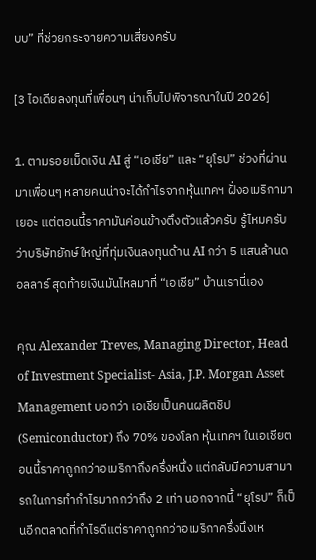บบ” ที่ช่วยกระจายความเสี่ยงครับ

[3 ไอเดียลงทุนที่เพื่อนๆ น่าเก็บไปพิจารณาในปี 2026]

1. ตามรอยเม็ดเงิน AI สู่ “เอเชีย” และ “ยุโรป” ช่วงที่ผ่านมาเพื่อนๆ หลายคนน่าจะได้กำไรจากหุ้นเทคฯ ฝั่งอเมริกามาเยอะ แต่ตอนนี้ราคามันค่อนข้างตึงตัวแล้วครับ รู้ไหมครับว่าบริษัทยักษ์ใหญ่ที่ทุ่มเงินลงทุนด้าน AI กว่า 5 แสนล้านดอลลาร์ สุดท้ายเงินมันไหลมาที่ “เอเชีย” บ้านเรานี่เอง

คุณ Alexander Treves, Managing Director, Head of Investment Specialist- Asia, J.P. Morgan Asset Management บอกว่า เอเชียเป็นคนผลิตชิป (Semiconductor) ถึง 70% ของโลก หุ้นเทคฯ ในเอเชียตอนนี้ราคาถูกกว่าอเมริกาถึงครึ่งหนึ่ง แต่กลับมีความสามารถในการทำกำไรมากกว่าถึง 2 เท่า นอกจากนี้ “ยุโรป” ก็เป็นอีกตลาดที่กำไรดีแต่ราคาถูกกว่าอเมริกาครึ่งนึงเห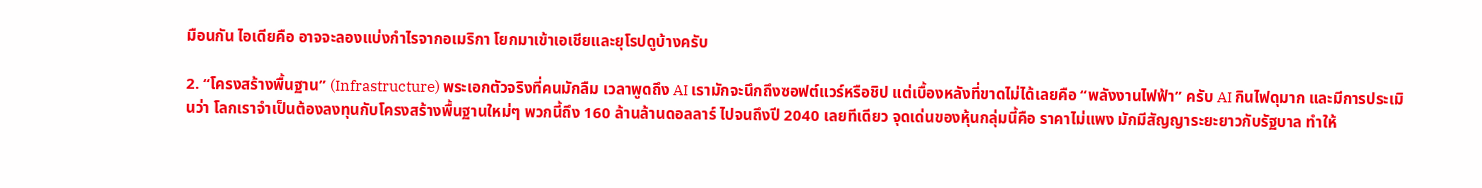มือนกัน ไอเดียคือ อาจจะลองแบ่งกำไรจากอเมริกา โยกมาเข้าเอเชียและยุโรปดูบ้างครับ

2. “โครงสร้างพื้นฐาน” (Infrastructure) พระเอกตัวจริงที่คนมักลืม เวลาพูดถึง AI เรามักจะนึกถึงซอฟต์แวร์หรือชิป แต่เบื้องหลังที่ขาดไม่ได้เลยคือ “พลังงานไฟฟ้า” ครับ AI กินไฟดุมาก และมีการประเมินว่า โลกเราจำเป็นต้องลงทุนกับโครงสร้างพื้นฐานใหม่ๆ พวกนี้ถึง 160 ล้านล้านดอลลาร์ ไปจนถึงปี 2040 เลยทีเดียว จุดเด่นของหุ้นกลุ่มนี้คือ ราคาไม่แพง มักมีสัญญาระยะยาวกับรัฐบาล ทำให้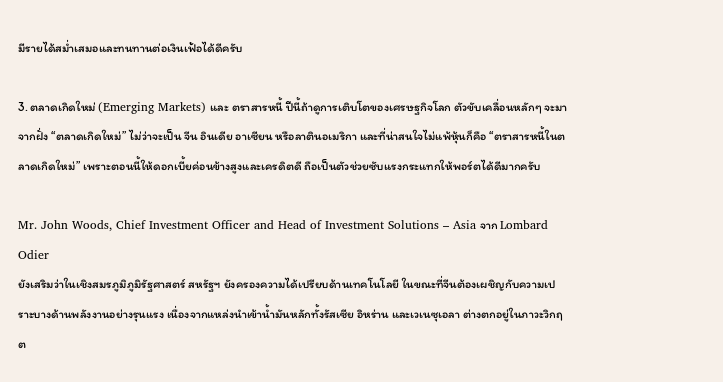มีรายได้สม่ำเสมอและทนทานต่อเงินเฟ้อได้ดีครับ

3. ตลาดเกิดใหม่ (Emerging Markets) และ ตราสารหนี้ ปีนี้ถ้าดูการเติบโตของเศรษฐกิจโลก ตัวขับเคลื่อนหลักๆ จะมาจากฝั่ง “ตลาดเกิดใหม่” ไม่ว่าจะเป็น จีน อินเดีย อาเซียน หรือลาตินอเมริกา และที่น่าสนใจไม่แพ้หุ้นก็คือ “ตราสารหนี้ในตลาดเกิดใหม่” เพราะตอนนี้ให้ดอกเบี้ยค่อนข้างสูงและเครดิตดี ถือเป็นตัวช่วยซับแรงกระแทกให้พอร์ตได้ดีมากครับ

Mr. John Woods, Chief Investment Officer and Head of Investment Solutions – Asia จาก Lombard Odier
ยังเสริมว่าในเชิงสมรภูมิภูมิรัฐศาสตร์ สหรัฐฯ ยังครองความได้เปรียบด้านเทคโนโลยี ในขณะที่จีนต้องเผชิญกับความเปราะบางด้านพลังงานอย่างรุนแรง เนื่องจากแหล่งนำเข้าน้ำมันหลักทั้งรัสเซีย อิหร่าน และเวเนซุเอลา ต่างตกอยู่ในภาวะวิกฤต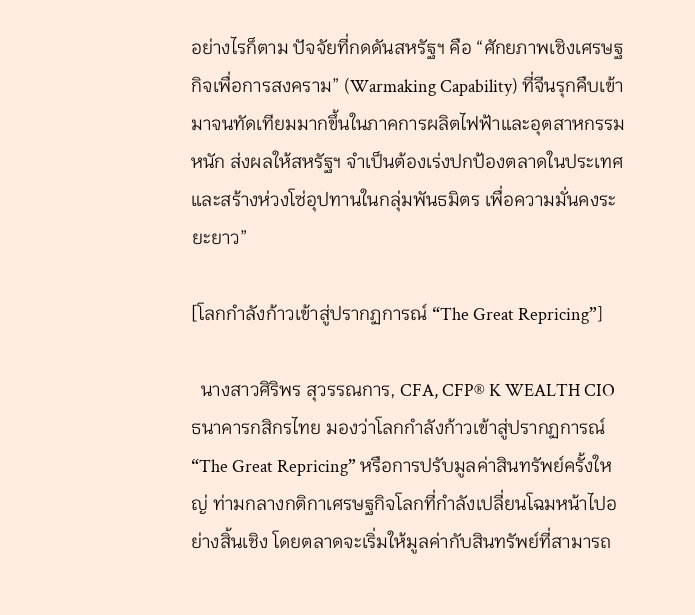อย่างไรก็ตาม ปัจจัยที่กดดันสหรัฐฯ คือ “ศักยภาพเชิงเศรษฐกิจเพื่อการสงคราม” (Warmaking Capability) ที่จีนรุกคืบเข้ามาจนทัดเทียมมากขึ้นในภาคการผลิตไฟฟ้าและอุตสาหกรรมหนัก ส่งผลให้สหรัฐฯ จำเป็นต้องเร่งปกป้องตลาดในประเทศ และสร้างห่วงโซ่อุปทานในกลุ่มพันธมิตร เพื่อความมั่นคงระยะยาว”

[โลกกำลังก้าวเข้าสู่ปรากฏการณ์ “The Great Repricing”]

  นางสาวศิริพร สุวรรณการ, CFA, CFP® K WEALTH CIO ธนาคารกสิกรไทย มองว่าโลกกำลังก้าวเข้าสู่ปรากฏการณ์ “The Great Repricing” หรือการปรับมูลค่าสินทรัพย์ครั้งใหญ่ ท่ามกลางกติกาเศรษฐกิจโลกที่กำลังเปลี่ยนโฉมหน้าไปอย่างสิ้นเชิง โดยตลาดจะเริ่มให้มูลค่ากับสินทรัพย์ที่สามารถ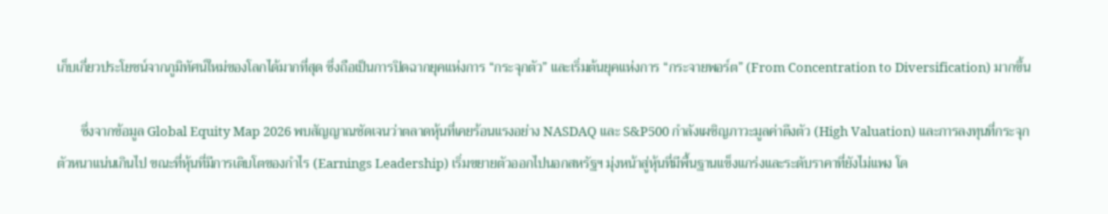เก็บเกี่ยวประโยชน์จากภูมิทัศน์ใหม่ของโลกได้มากที่สุด ซึ่งถือเป็นการปิดฉากยุคแห่งการ “กระจุกตัว” และเริ่มต้นยุคแห่งการ “กระจายพอร์ต” (From Concentration to Diversification) มากขึ้น

       ซึ่งจากข้อมูล Global Equity Map 2026 พบสัญญาณชัดเจนว่าตลาดหุ้นที่เคยร้อนแรงอย่าง NASDAQ และ S&P500 กำลังเผชิญภาวะมูลค่าตึงตัว (High Valuation) และการลงทุนที่กระจุกตัวหนาแน่นเกินไป ขณะที่หุ้นที่มีการเติบโตของกำไร (Earnings Leadership) เริ่มขยายตัวออกไปนอกสหรัฐฯ มุ่งหน้าสู่หุ้นที่มีพื้นฐานแข็งแกร่งและระดับราคาที่ยังไม่แพง โด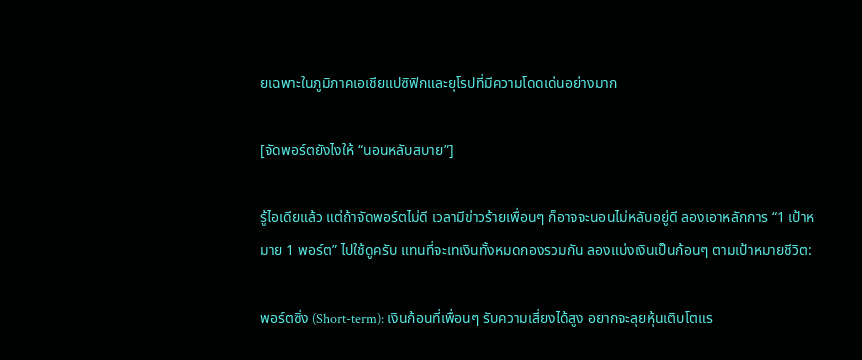ยเฉพาะในภูมิภาคเอเชียแปซิฟิกและยุโรปที่มีความโดดเด่นอย่างมาก

[จัดพอร์ตยังไงให้ “นอนหลับสบาย”]

รู้ไอเดียแล้ว แต่ถ้าจัดพอร์ตไม่ดี เวลามีข่าวร้ายเพื่อนๆ ก็อาจจะนอนไม่หลับอยู่ดี ลองเอาหลักการ “1 เป้าหมาย 1 พอร์ต” ไปใช้ดูครับ แทนที่จะเทเงินทั้งหมดกองรวมกัน ลองแบ่งเงินเป็นก้อนๆ ตามเป้าหมายชีวิต:

พอร์ตซิ่ง (Short-term): เงินก้อนที่เพื่อนๆ รับความเสี่ยงได้สูง อยากจะลุยหุ้นเติบโตแร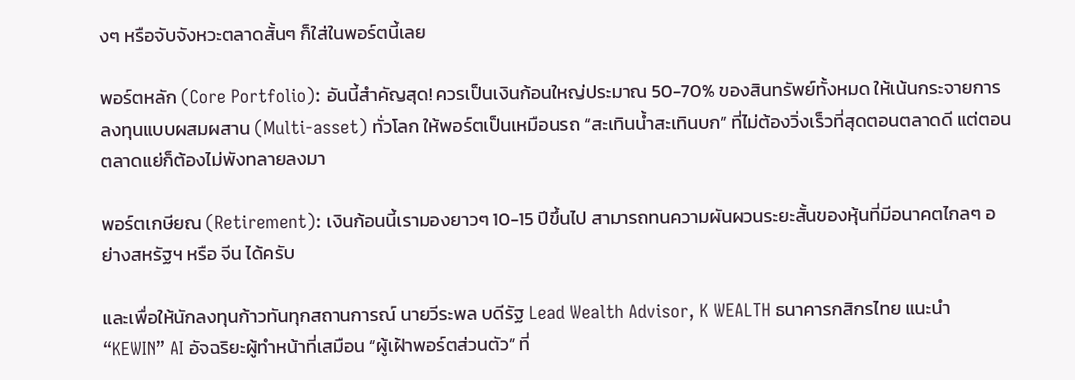งๆ หรือจับจังหวะตลาดสั้นๆ ก็ใส่ในพอร์ตนี้เลย

พอร์ตหลัก (Core Portfolio): อันนี้สำคัญสุด! ควรเป็นเงินก้อนใหญ่ประมาณ 50-70% ของสินทรัพย์ทั้งหมด ให้เน้นกระจายการลงทุนแบบผสมผสาน (Multi-asset) ทั่วโลก ให้พอร์ตเป็นเหมือนรถ “สะเทินน้ำสะเทินบก” ที่ไม่ต้องวิ่งเร็วที่สุดตอนตลาดดี แต่ตอนตลาดแย่ก็ต้องไม่พังทลายลงมา

พอร์ตเกษียณ (Retirement): เงินก้อนนี้เรามองยาวๆ 10-15 ปีขึ้นไป สามารถทนความผันผวนระยะสั้นของหุ้นที่มีอนาคตไกลๆ อย่างสหรัฐฯ หรือ จีน ได้ครับ

และเพื่อให้นักลงทุนก้าวทันทุกสถานการณ์ นายวีระพล บดีรัฐ Lead Wealth Advisor, K WEALTH ธนาคารกสิกรไทย แนะนำ “KEWIN” AI อัจฉริยะผู้ทำหน้าที่เสมือน “ผู้เฝ้าพอร์ตส่วนตัว” ที่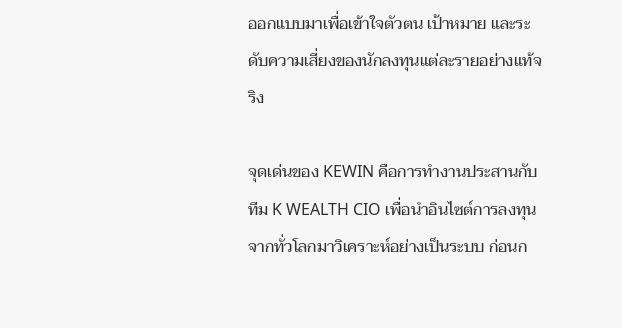ออกแบบมาเพื่อเข้าใจตัวตน เป้าหมาย และระดับความเสี่ยงของนักลงทุนแต่ละรายอย่างแท้จริง

จุดเด่นของ KEWIN คือการทำงานประสานกับทีม K WEALTH CIO เพื่อนำอินไซต์การลงทุนจากทั่วโลกมาวิเคราะห์อย่างเป็นระบบ ก่อนก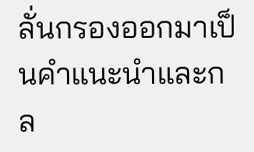ลั่นกรองออกมาเป็นคำแนะนำและกล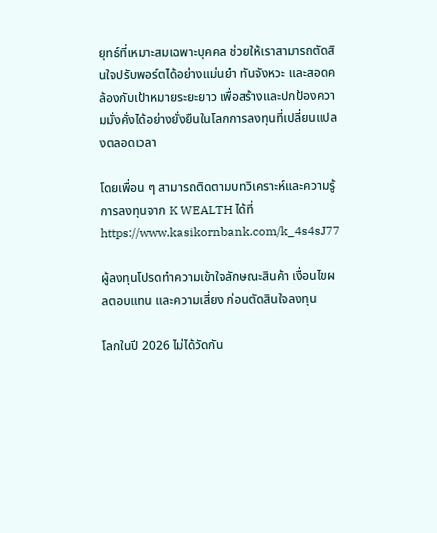ยุทธ์ที่เหมาะสมเฉพาะบุคคล ช่วยให้เราสามารถตัดสินใจปรับพอร์ตได้อย่างแม่นยำ ทันจังหวะ และสอดคล้องกับเป้าหมายระยะยาว เพื่อสร้างและปกป้องความมั่งคั่งได้อย่างยั่งยืนในโลกการลงทุนที่เปลี่ยนแปลงตลอดเวลา

โดยเพื่อน ๆ สามารถติดตามบทวิเคราะห์และความรู้การลงทุนจาก K WEALTH ได้ที่ https://www.kasikornbank.com/k_4s4sJ77

ผู้ลงทุนโปรดทำความเข้าใจลักษณะสินค้า เงื่อนไขผลตอบแทน และความเสี่ยง ก่อนตัดสินใจลงทุน

โลกในปี 2026 ไม่ได้วัดกัน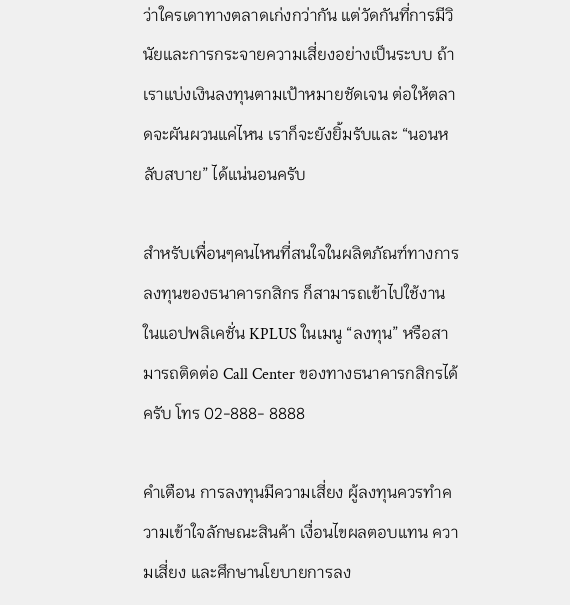ว่าใครเดาทางตลาดเก่งกว่ากัน แต่วัดกันที่การมีวินัยและการกระจายความเสี่ยงอย่างเป็นระบบ ถ้าเราแบ่งเงินลงทุนตามเป้าหมายชัดเจน ต่อให้ตลาดจะผันผวนแค่ไหน เราก็จะยังยิ้มรับและ “นอนหลับสบาย” ได้แน่นอนครับ

สำหรับเพื่อนๆคนไหนที่สนใจในผลิตภัณฑ์ทางการลงทุนของธนาคารกสิกร ก็สามารถเข้าไปใช้งานในแอปพลิเคชั่น KPLUS ในเมนู “ลงทุน” หรือสามารถติดต่อ Call Center ของทางธนาคารกสิกรได้ครับ โทร 02-888- 8888

คำเตือน การลงทุนมีความเสี่ยง ผู้ลงทุนควรทำความเข้าใจลักษณะสินค้า เงื่อนไขผลตอบแทน ความเสี่ยง และศึกษานโยบายการลง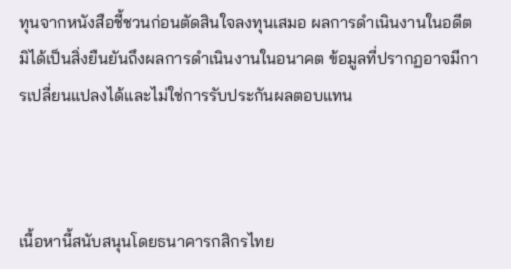ทุนจากหนังสือชี้ชวนก่อนตัดสินใจลงทุนเสมอ ผลการดำเนินงานในอดีตมิได้เป็นสิ่งยืนยันถึงผลการดำเนินงานในอนาคต ข้อมูลที่ปรากฏอาจมีการเปลี่ยนแปลงได้และไม่ใช่การรับประกันผลตอบแทน



เนื้อหานี้สนับสนุนโดยธนาคารกสิกรไทย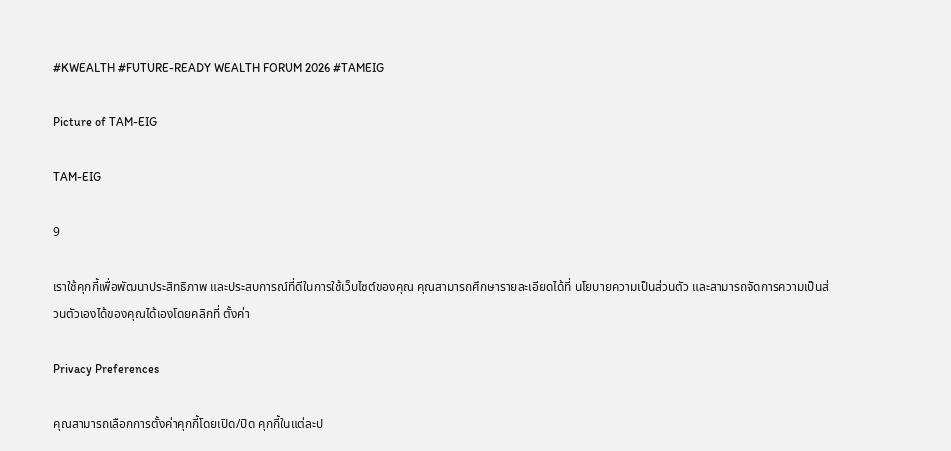#KWEALTH #FUTURE-READY WEALTH FORUM 2026 #TAMEIG

Picture of TAM-EIG

TAM-EIG

9

เราใช้คุกกี้เพื่อพัฒนาประสิทธิภาพ และประสบการณ์ที่ดีในการใช้เว็บไซต์ของคุณ คุณสามารถศึกษารายละเอียดได้ที่ นโยบายความเป็นส่วนตัว และสามารถจัดการความเป็นส่วนตัวเองได้ของคุณได้เองโดยคลิกที่ ตั้งค่า

Privacy Preferences

คุณสามารถเลือกการตั้งค่าคุกกี้โดยเปิด/ปิด คุกกี้ในแต่ละป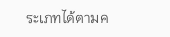ระเภทได้ตามค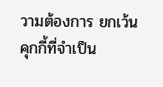วามต้องการ ยกเว้น คุกกี้ที่จำเป็น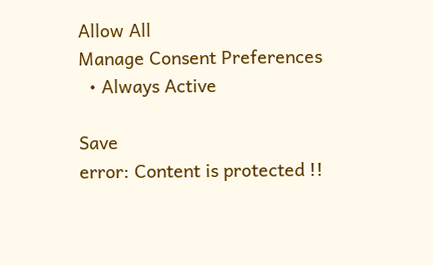Allow All
Manage Consent Preferences
  • Always Active

Save
error: Content is protected !!